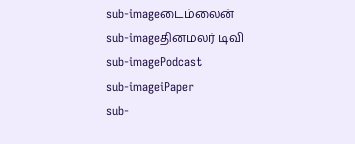sub-imageடைம்லைன்
sub-imageதினமலர் டிவி
sub-imagePodcast
sub-imageiPaper
sub-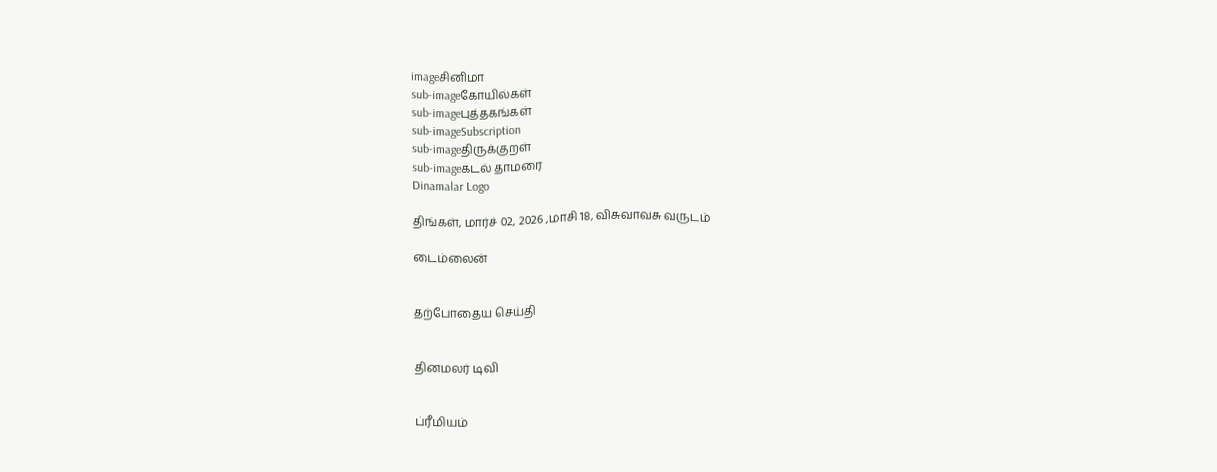imageசினிமா
sub-imageகோயில்கள்
sub-imageபுத்தகங்கள்
sub-imageSubscription
sub-imageதிருக்குறள்
sub-imageகடல் தாமரை
Dinamalar Logo

திங்கள், மார்ச் 02, 2026 ,மாசி 18, விசுவாவசு வருடம்

டைம்லைன்


தற்போதைய செய்தி


தினமலர் டிவி


ப்ரீமியம்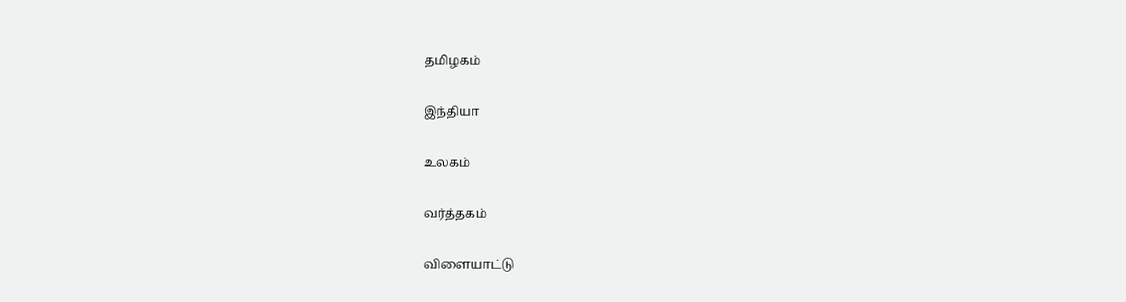தமிழகம்


இந்தியா


உலகம்


வர்த்தகம்


விளையாட்டு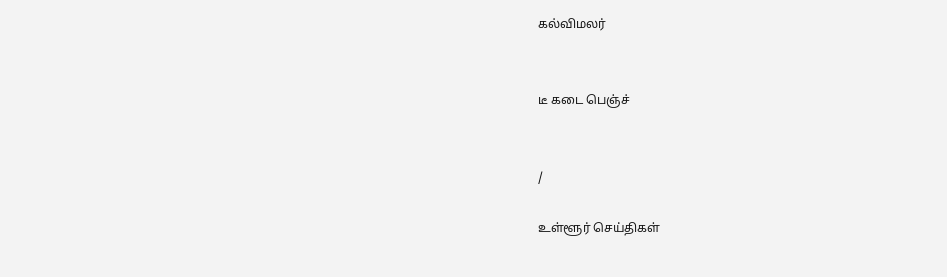கல்விமலர்


டீ கடை பெஞ்ச்


/

உள்ளூர் செய்திகள்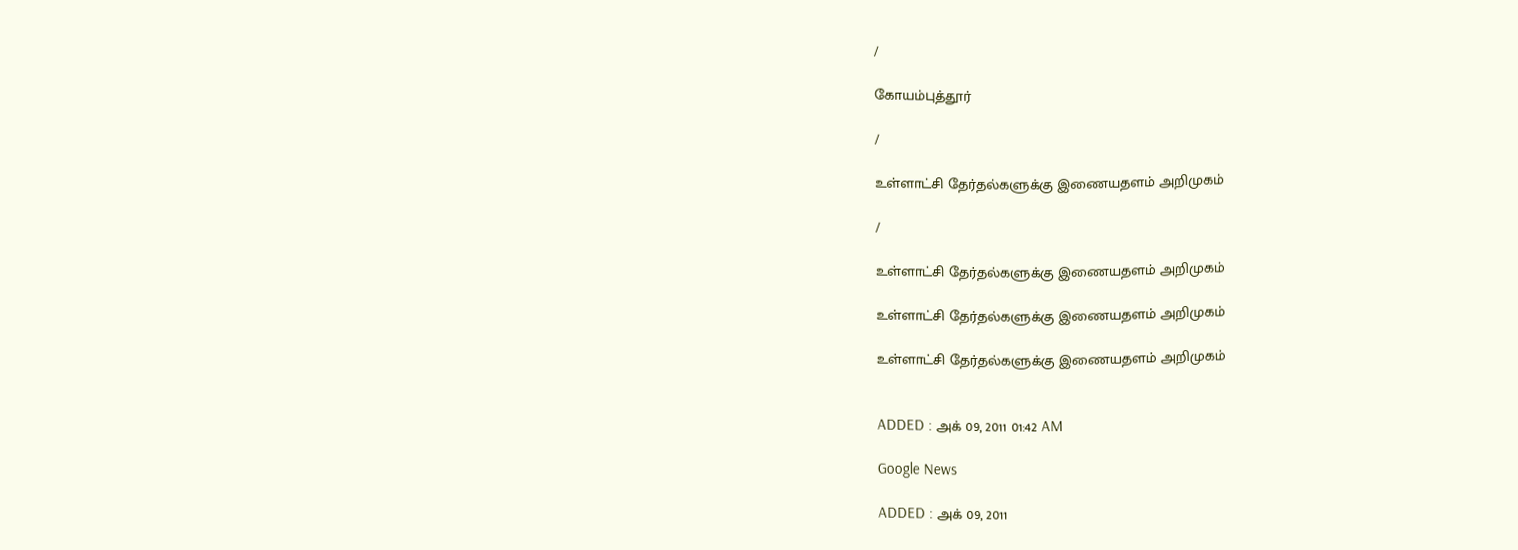/

கோயம்புத்தூர்

/

உள்ளாட்சி தேர்தல்களுக்கு இணையதளம் அறிமுகம்

/

உள்ளாட்சி தேர்தல்களுக்கு இணையதளம் அறிமுகம்

உள்ளாட்சி தேர்தல்களுக்கு இணையதளம் அறிமுகம்

உள்ளாட்சி தேர்தல்களுக்கு இணையதளம் அறிமுகம்


ADDED : அக் 09, 2011 01:42 AM

Google News

ADDED : அக் 09, 2011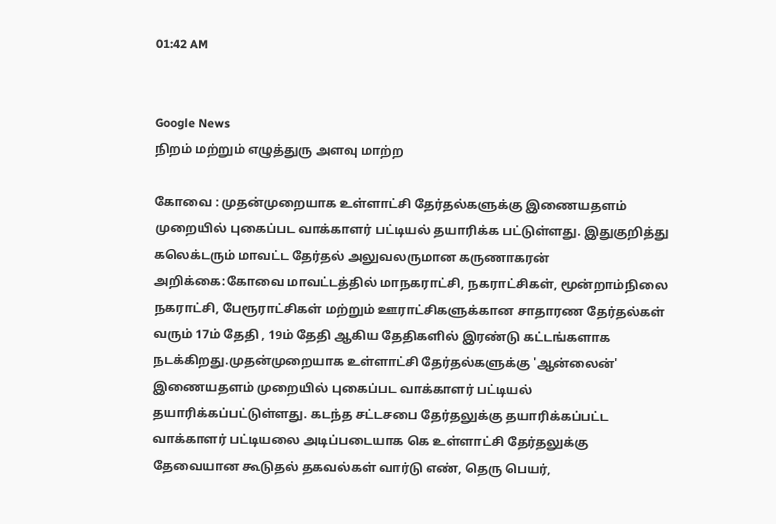01:42 AM


Google News
நிறம் மற்றும் எழுத்துரு அளவு மாற்ற

கோவை : முதன்முறையாக உள்ளாட்சி தேர்தல்களுக்கு இணையதளம் முறையில் புகைப்பட வாக்காளர் பட்டியல் தயாரிக்க பட்டுள்ளது. இதுகுறித்து கலெக்டரும் மாவட்ட தேர்தல் அலுவலருமான கருணாகரன் அறிக்கை:கோவை மாவட்டத்தில் மாநகராட்சி, நகராட்சிகள், மூன்றாம்நிலை நகராட்சி, பேரூராட்சிகள் மற்றும் ஊராட்சிகளுக்கான சாதாரண தேர்தல்கள் வரும் 17ம் தேதி , 19ம் தேதி ஆகிய தேதிகளில் இரண்டு கட்டங்களாக நடக்கிறது.முதன்முறையாக உள்ளாட்சி தேர்தல்களுக்கு 'ஆன்லைன்' இணையதளம் முறையில் புகைப்பட வாக்காளர் பட்டியல் தயாரிக்கப்பட்டுள்ளது. கடந்த சட்டசபை தேர்தலுக்கு தயாரிக்கப்பட்ட வாக்காளர் பட்டியலை அடிப்படையாக கெ உள்ளாட்சி தேர்தலுக்கு தேவையான கூடுதல் தகவல்கள் வார்டு எண், தெரு பெயர்,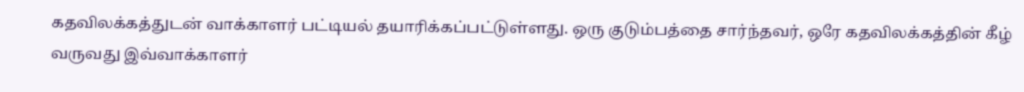கதவிலக்கத்துடன் வாக்காளர் பட்டியல் தயாரிக்கப்பட்டுள்ளது. ஒரு குடும்பத்தை சார்ந்தவர், ஒரே கதவிலக்கத்தின் கீழ் வருவது இவ்வாக்காளர்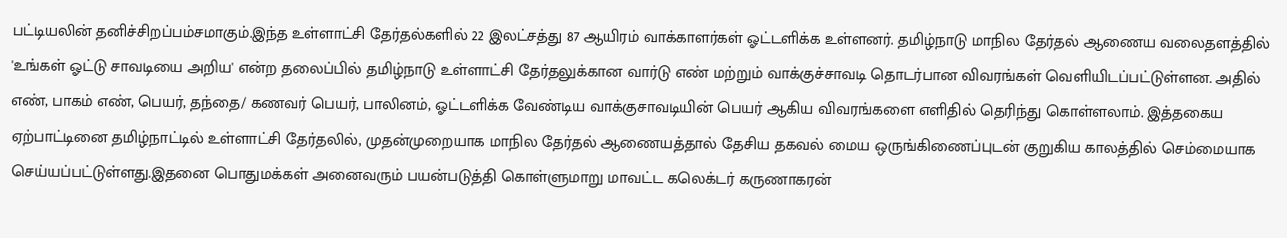பட்டியலின் தனிச்சிறப்பம்சமாகும்.இந்த உள்ளாட்சி தேர்தல்களில் 22 இலட்சத்து 87 ஆயிரம் வாக்காளர்கள் ஓட்டளிக்க உள்ளனர். தமிழ்நாடு மாநில தேர்தல் ஆணைய வலைதளத்தில் 'உங்கள் ஓட்டு சாவடியை அறிய' என்ற தலைப்பில் தமிழ்நாடு உள்ளாட்சி தேர்தலுக்கான வார்டு எண் மற்றும் வாக்குச்சாவடி தொடர்பான விவரங்கள் வெளியிடப்பட்டுள்ளன. அதில் எண், பாகம் எண், பெயர், தந்தை/ கணவர் பெயர், பாலினம், ஓட்டளிக்க வேண்டிய வாக்குசாவடியின் பெயர் ஆகிய விவரங்களை எளிதில் தெரிந்து கொள்ளலாம். இத்தகைய ஏற்பாட்டினை தமிழ்நாட்டில் உள்ளாட்சி தேர்தலில், முதன்முறையாக மாநில தேர்தல் ஆணையத்தால் தேசிய தகவல் மைய ஒருங்கிணைப்புடன் குறுகிய காலத்தில் செம்மையாக செய்யப்பட்டுள்ளது.இதனை பொதுமக்கள் அனைவரும் பயன்படுத்தி கொள்ளுமாறு மாவட்ட கலெக்டர் கருணாகரன்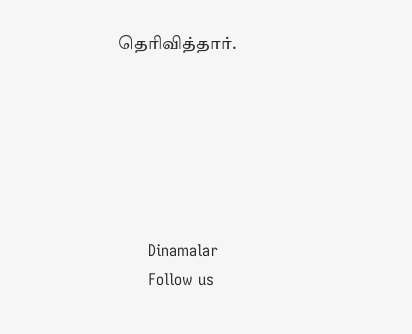தெரிவித்தார்.






      Dinamalar
      Follow us